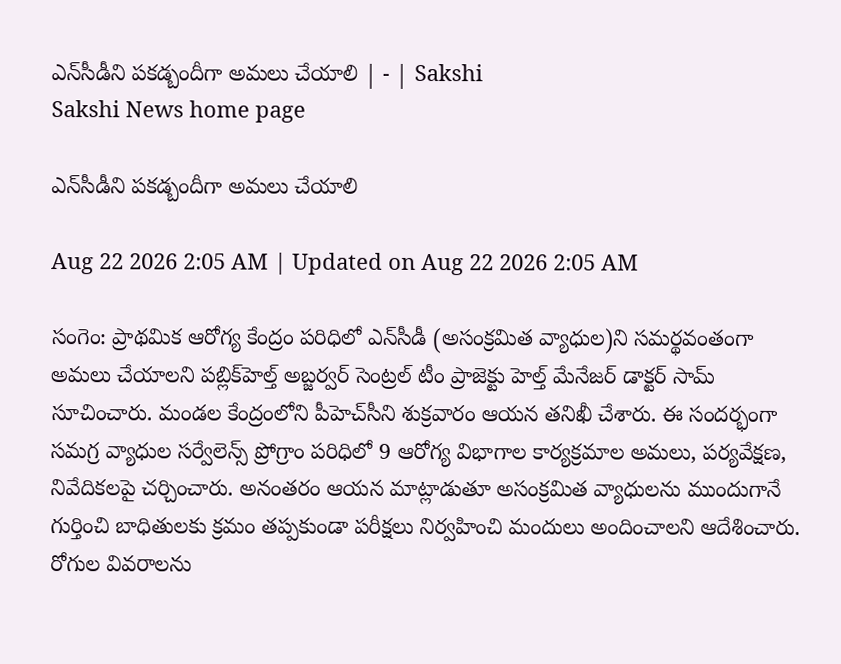ఎన్‌సీడీని పకడ్బందీగా అమలు చేయాలి | - | Sakshi
Sakshi News home page

ఎన్‌సీడీని పకడ్బందీగా అమలు చేయాలి

Aug 22 2026 2:05 AM | Updated on Aug 22 2026 2:05 AM

సంగెం: ప్రాథమిక ఆరోగ్య కేంద్రం పరిధిలో ఎన్‌సీడీ (అసంక్రమిత వ్యాధుల)ని సమర్థవంతంగా అమలు చేయాలని పబ్లిక్‌హెల్త్‌ అబ్జర్వర్‌ సెంట్రల్‌ టీం ప్రాజెక్టు హెల్త్‌ మేనేజర్‌ డాక్టర్‌ సామ్‌ సూచించారు. మండల కేంద్రంలోని పీహెచ్‌సీని శుక్రవారం ఆయన తనిఖీ చేశారు. ఈ సందర్భంగా సమగ్ర వ్యాధుల సర్వేలెన్స్‌ ప్రోగ్రాం పరిధిలో 9 ఆరోగ్య విభాగాల కార్యక్రమాల అమలు, పర్యవేక్షణ, నివేదికలపై చర్చించారు. అనంతరం ఆయన మాట్లాడుతూ అసంక్రమిత వ్యాధులను ముందుగానే గుర్తించి బాధితులకు క్రమం తప్పకుండా పరీక్షలు నిర్వహించి మందులు అందించాలని ఆదేశించారు. రోగుల వివరాలను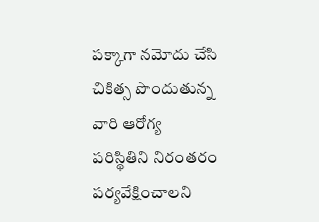పక్కాగా నమోదు చేసి చికిత్స పొందుతున్న వారి ఆరోగ్య పరిస్థితిని నిరంతరం పర్యవేక్షించాలని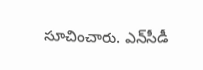సూచించారు. ఎన్‌సీడీ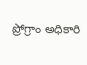ప్రోగ్రాం అధికారి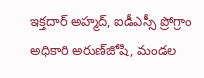ఇక్తదార్‌ అహ్మద్‌, ఐడీఎస్సీ ప్రోగ్రాం అధికారి అరుణ్‌జోషి, మండల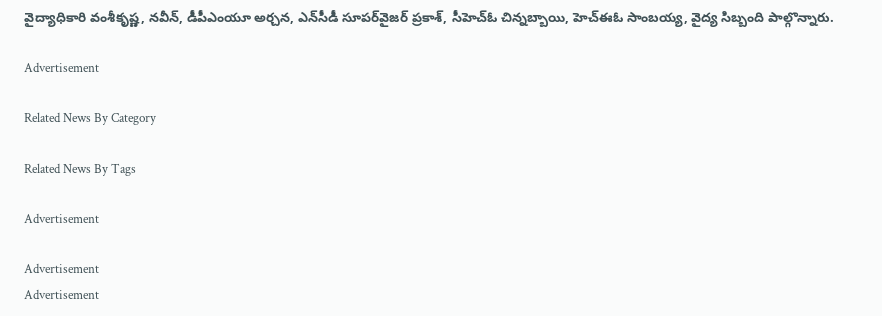వైద్యాధికారి వంశీకృష్ణ, నవీన్‌, డీపీఎంయూ అర్చన, ఎన్‌సీడీ సూపర్‌వైజర్‌ ప్రకాశ్‌, సీహెచ్‌ఓ చిన్నబ్బాయి, హెచ్‌ఈఓ సాంబయ్య, వైద్య సిబ్బంది పాల్గొన్నారు.

Advertisement

Related News By Category

Related News By Tags

Advertisement

Advertisement
Advertisement